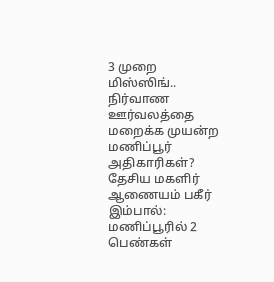3 முறை மிஸ்ஸிங்.. நிர்வாண ஊர்வலத்தை மறைக்க முயன்ற மணிப்பூர் அதிகாரிகள்? தேசிய மகளிர் ஆணையம் பகீர்
இம்பால்: மணிப்பூரில் 2 பெண்கள்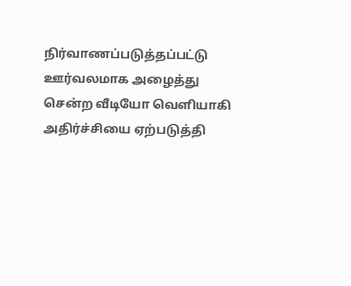நிர்வாணப்படுத்தப்பட்டு ஊர்வலமாக அழைத்து சென்ற வீடியோ வெளியாகி அதிர்ச்சியை ஏற்படுத்தி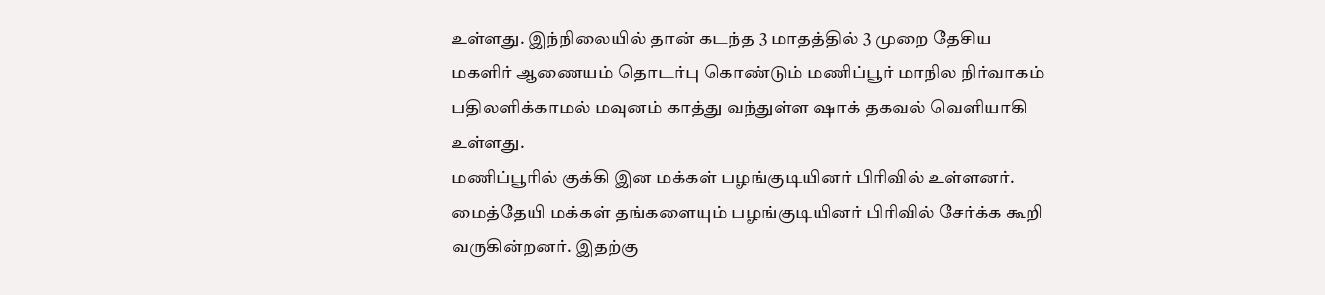உள்ளது. இந்நிலையில் தான் கடந்த 3 மாதத்தில் 3 முறை தேசிய மகளிர் ஆணையம் தொடர்பு கொண்டும் மணிப்பூர் மாநில நிர்வாகம் பதிலளிக்காமல் மவுனம் காத்து வந்துள்ள ஷாக் தகவல் வெளியாகி உள்ளது.
மணிப்பூரில் குக்கி இன மக்கள் பழங்குடியினர் பிரிவில் உள்ளனர். மைத்தேயி மக்கள் தங்களையும் பழங்குடியினர் பிரிவில் சேர்க்க கூறி வருகின்றனர். இதற்கு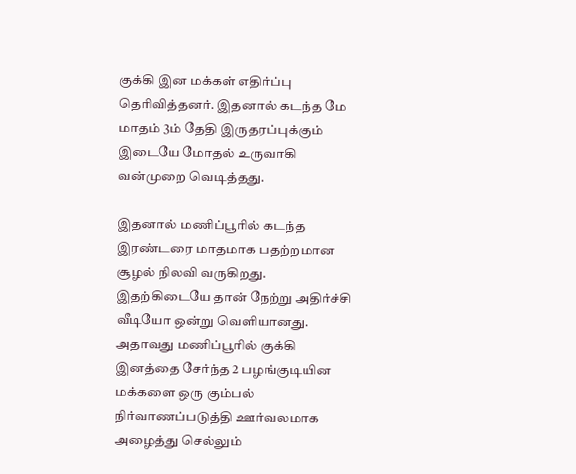குக்கி இன மக்கள் எதிர்ப்பு தெரிவித்தனர். இதனால் கடந்த மே மாதம் 3ம் தேதி இருதரப்புக்கும் இடையே மோதல் உருவாகி வன்முறை வெடித்தது.

இதனால் மணிப்பூரில் கடந்த இரண்டரை மாதமாக பதற்றமான சூழல் நிலவி வருகிறது. இதற்கிடையே தான் நேற்று அதிர்ச்சி வீடியோ ஒன்று வெளியானது. அதாவது மணிப்பூரில் குக்கி இனத்தை சேர்ந்த 2 பழங்குடியின மக்களை ஒரு கும்பல் நிர்வாணப்படுத்தி ஊர்வலமாக அழைத்து செல்லும்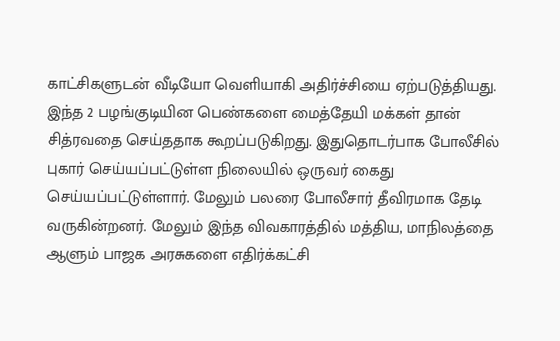காட்சிகளுடன் வீடியோ வெளியாகி அதிர்ச்சியை ஏற்படுத்தியது.
இந்த 2 பழங்குடியின பெண்களை மைத்தேயி மக்கள் தான் சித்ரவதை செய்ததாக கூறப்படுகிறது. இதுதொடர்பாக போலீசில் புகார் செய்யப்பட்டுள்ள நிலையில் ஒருவர் கைது செய்யப்பட்டுள்ளார். மேலும் பலரை போலீசார் தீவிரமாக தேடி வருகின்றனர். மேலும் இந்த விவகாரத்தில் மத்திய, மாநிலத்தை ஆளும் பாஜக அரசுகளை எதிர்க்கட்சி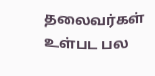தலைவர்கள் உள்பட பல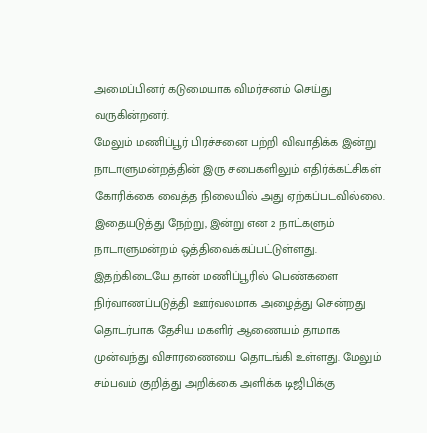அமைப்பினர் கடுமையாக விமர்சனம் செய்து வருகின்றனர்.
மேலும் மணிப்பூர் பிரச்சனை பற்றி விவாதிக்க இன்று நாடாளுமன்றத்தின் இரு சபைகளிலும் எதிர்க்கட்சிகள் கோரிக்கை வைத்த நிலையில் அது ஏற்கப்படவில்லை. இதையடுத்து நேற்று, இன்று என 2 நாட்களும் நாடாளுமன்றம் ஒத்திவைக்கப்பட்டுள்ளது.
இதற்கிடையே தான் மணிப்பூரில் பெண்களை நிர்வாணப்படுத்தி ஊர்வலமாக அழைத்து சென்றது தொடர்பாக தேசிய மகளிர் ஆணையம் தாமாக முன்வந்து விசாரணையை தொடங்கி உள்ளது. மேலும் சம்பவம் குறித்து அறிக்கை அளிக்க டிஜிபிக்கு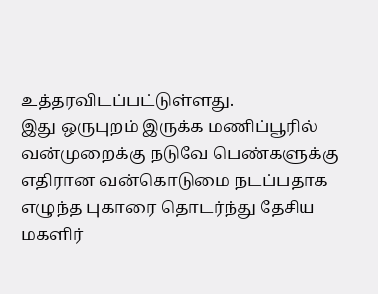உத்தரவிடப்பட்டுள்ளது.
இது ஒருபுறம் இருக்க மணிப்பூரில் வன்முறைக்கு நடுவே பெண்களுக்கு எதிரான வன்கொடுமை நடப்பதாக எழுந்த புகாரை தொடர்ந்து தேசிய மகளிர்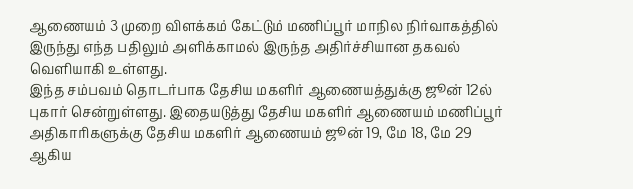ஆணையம் 3 முறை விளக்கம் கேட்டும் மணிப்பூர் மாநில நிர்வாகத்தில் இருந்து எந்த பதிலும் அளிக்காமல் இருந்த அதிர்ச்சியான தகவல் வெளியாகி உள்ளது.
இந்த சம்பவம் தொடர்பாக தேசிய மகளிர் ஆணையத்துக்கு ஜூன் 12ல் புகார் சென்றுள்ளது. இதையடுத்து தேசிய மகளிர் ஆணையம் மணிப்பூர் அதிகாரிகளுக்கு தேசிய மகளிர் ஆணையம் ஜூன் 19, மே 18, மே 29 ஆகிய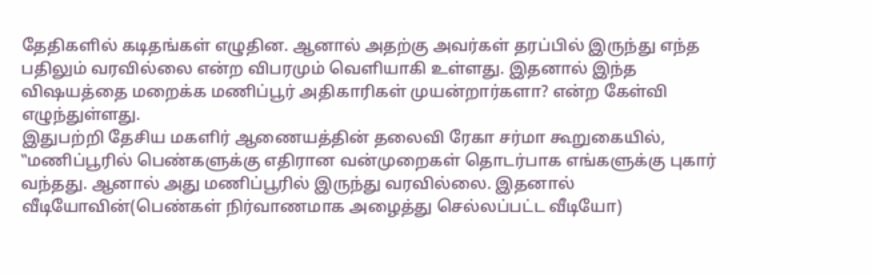தேதிகளில் கடிதங்கள் எழுதின. ஆனால் அதற்கு அவர்கள் தரப்பில் இருந்து எந்த பதிலும் வரவில்லை என்ற விபரமும் வெளியாகி உள்ளது. இதனால் இந்த விஷயத்தை மறைக்க மணிப்பூர் அதிகாரிகள் முயன்றார்களா? என்ற கேள்வி எழுந்துள்ளது.
இதுபற்றி தேசிய மகளிர் ஆணையத்தின் தலைவி ரேகா சர்மா கூறுகையில், ‛‛மணிப்பூரில் பெண்களுக்கு எதிரான வன்முறைகள் தொடர்பாக எங்களுக்கு புகார் வந்தது. ஆனால் அது மணிப்பூரில் இருந்து வரவில்லை. இதனால் வீடியோவின்(பெண்கள் நிர்வாணமாக அழைத்து செல்லப்பட்ட வீடியோ)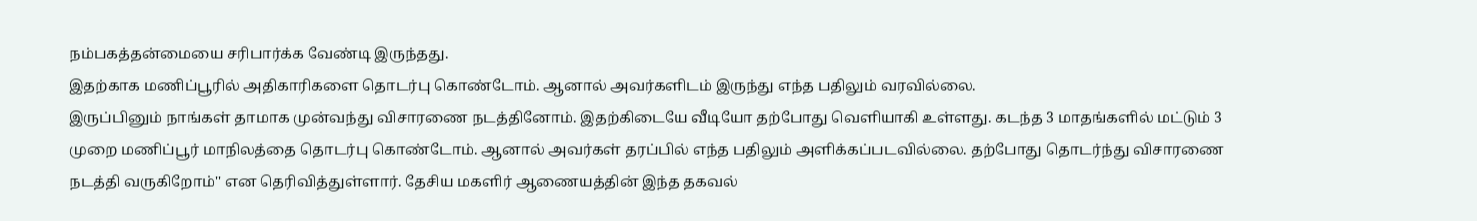நம்பகத்தன்மையை சரிபார்க்க வேண்டி இருந்தது.
இதற்காக மணிப்பூரில் அதிகாரிகளை தொடர்பு கொண்டோம். ஆனால் அவர்களிடம் இருந்து எந்த பதிலும் வரவில்லை.
இருப்பினும் நாங்கள் தாமாக முன்வந்து விசாரணை நடத்தினோம். இதற்கிடையே வீடியோ தற்போது வெளியாகி உள்ளது. கடந்த 3 மாதங்களில் மட்டும் 3 முறை மணிப்பூர் மாநிலத்தை தொடர்பு கொண்டோம். ஆனால் அவர்கள் தரப்பில் எந்த பதிலும் அளிக்கப்படவில்லை. தற்போது தொடர்ந்து விசாரணை நடத்தி வருகிறோம்'' என தெரிவித்துள்ளார். தேசிய மகளிர் ஆணையத்தின் இந்த தகவல்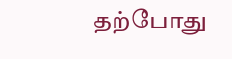தற்போது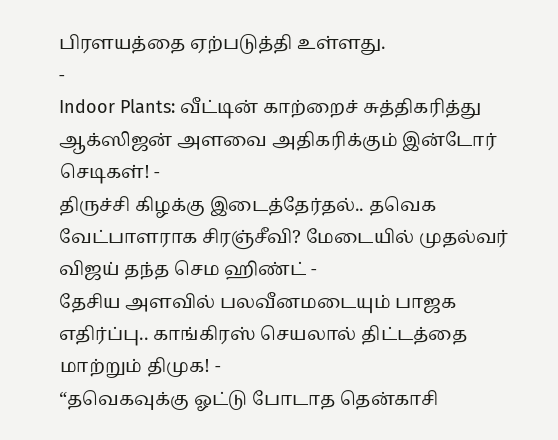பிரளயத்தை ஏற்படுத்தி உள்ளது.
-
Indoor Plants: வீட்டின் காற்றைச் சுத்திகரித்து ஆக்ஸிஜன் அளவை அதிகரிக்கும் இன்டோர் செடிகள்! -
திருச்சி கிழக்கு இடைத்தேர்தல்.. தவெக வேட்பாளராக சிரஞ்சீவி? மேடையில் முதல்வர் விஜய் தந்த செம ஹிண்ட் -
தேசிய அளவில் பலவீனமடையும் பாஜக எதிர்ப்பு.. காங்கிரஸ் செயலால் திட்டத்தை மாற்றும் திமுக! -
“தவெகவுக்கு ஓட்டு போடாத தென்காசி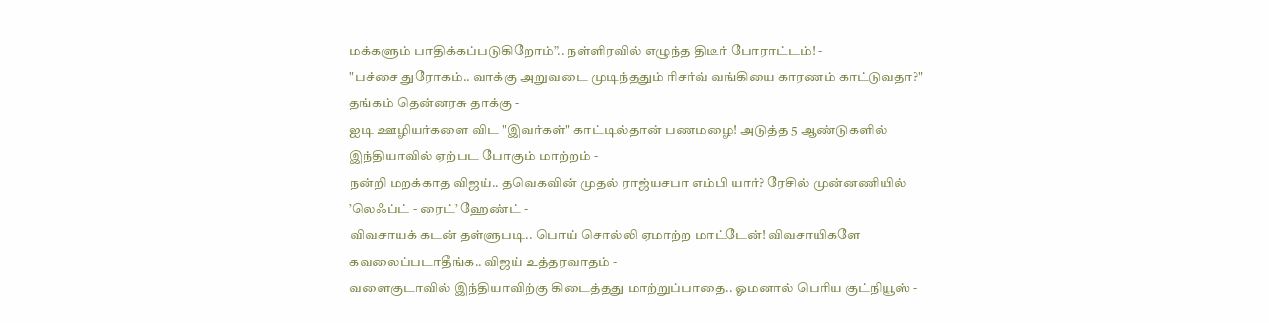மக்களும் பாதிக்கப்படுகிறோம்”.. நள்ளிரவில் எழுந்த திடீர் போராட்டம்! -
"பச்சை துரோகம்.. வாக்கு அறுவடை முடிந்ததும் ரிசர்வ் வங்கியை காரணம் காட்டுவதா?" தங்கம் தென்னரசு தாக்கு -
ஐடி ஊழியர்களை விட "இவர்கள்" காட்டில்தான் பணமழை! அடுத்த 5 ஆண்டுகளில் இந்தியாவில் ஏற்பட போகும் மாற்றம் -
நன்றி மறக்காத விஜய்.. தவெகவின் முதல் ராஜ்யசபா எம்பி யார்? ரேசில் முன்னணியில் ’லெஃப்ட் - ரைட்’ ஹேண்ட் -
விவசாயக் கடன் தள்ளுபடி.. பொய் சொல்லி ஏமாற்ற மாட்டேன்! விவசாயிகளே கவலைப்படாதீங்க.. விஜய் உத்தரவாதம் -
வளைகுடாவில் இந்தியாவிற்கு கிடைத்தது மாற்றுப்பாதை.. ஓமனால் பெரிய குட்நியூஸ் -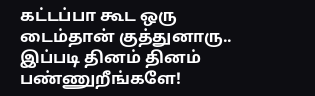கட்டப்பா கூட ஒரு டைம்தான் குத்துனாரு.. இப்படி தினம் தினம் பண்ணுறீங்களே!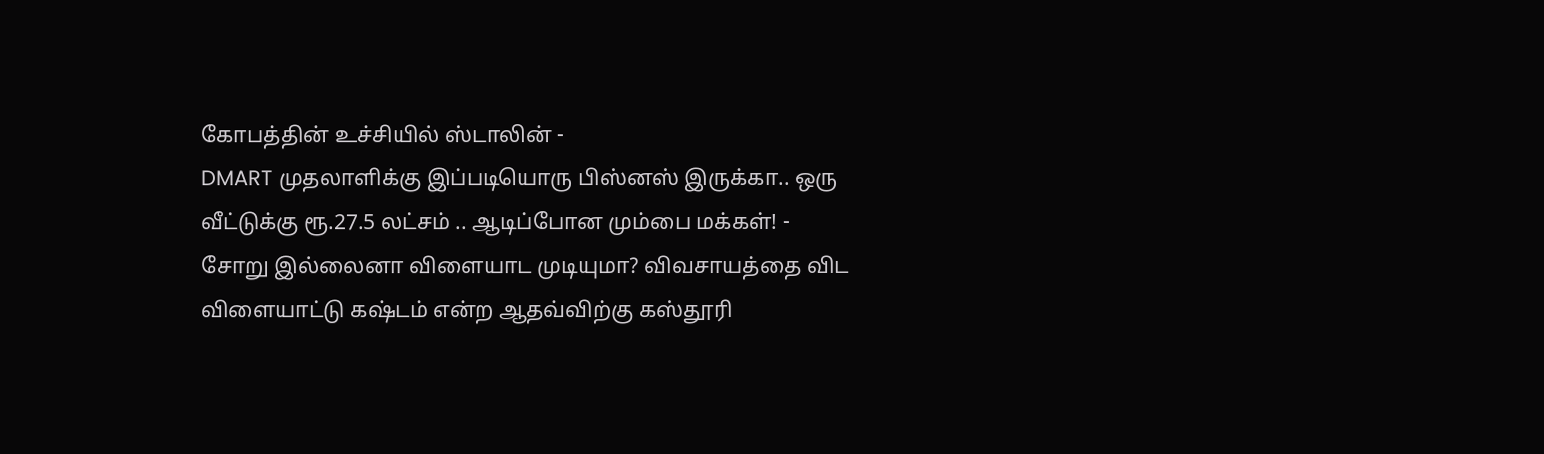கோபத்தின் உச்சியில் ஸ்டாலின் -
DMART முதலாளிக்கு இப்படியொரு பிஸ்னஸ் இருக்கா.. ஒரு வீட்டுக்கு ரூ.27.5 லட்சம் .. ஆடிப்போன மும்பை மக்கள்! -
சோறு இல்லைனா விளையாட முடியுமா? விவசாயத்தை விட விளையாட்டு கஷ்டம் என்ற ஆதவ்விற்கு கஸ்தூரி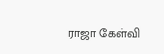ராஜா கேள்வி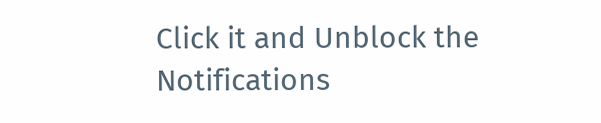Click it and Unblock the Notifications